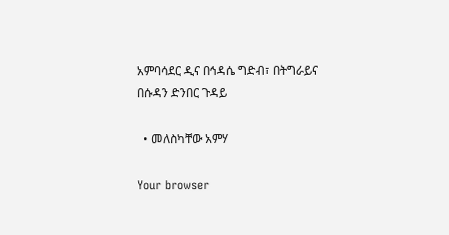አምባሳደር ዲና በኅዳሴ ግድብ፣ በትግራይና በሱዳን ድንበር ጉዳይ

  • መለስካቸው አምሃ

Your browser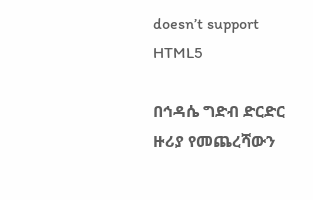doesn’t support HTML5

በኅዳሴ ግድብ ድርድር ዙሪያ የመጨረሻውን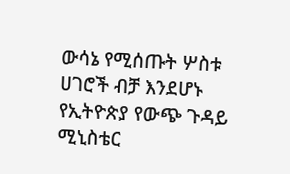ውሳኔ የሚሰጡት ሦስቱ ሀገሮች ብቻ እንደሆኑ የኢትዮጵያ የውጭ ጉዳይ ሚኒስቴር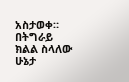አስታወቀ። በትግራይ ክልል ስላለው ሁኔታ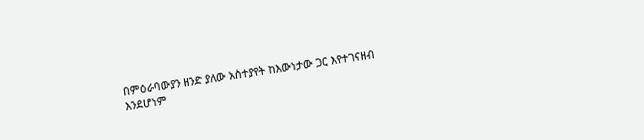በምዕራባውያን ዘንድ ያለው አስተያየት ከእውነታው ጋር እየተገናዘብ እንደሆነም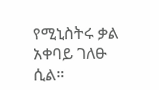የሚኒስትሩ ቃል አቀባይ ገለፁ ሲል።